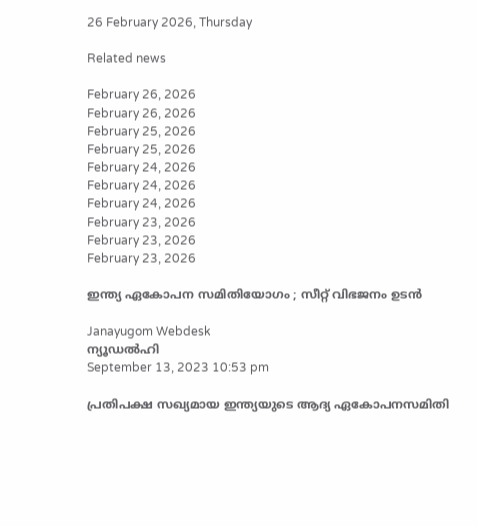26 February 2026, Thursday

Related news

February 26, 2026
February 26, 2026
February 25, 2026
February 25, 2026
February 24, 2026
February 24, 2026
February 24, 2026
February 23, 2026
February 23, 2026
February 23, 2026

ഇന്ത്യ ഏകോപന സമിതിയോഗം ; സീറ്റ് വിഭജനം ഉടന്‍

Janayugom Webdesk
ന്യൂഡല്‍ഹി
September 13, 2023 10:53 pm

പ്രതിപക്ഷ സഖ്യമായ ഇന്ത്യയുടെ ആദ്യ ഏകോപനസമിതി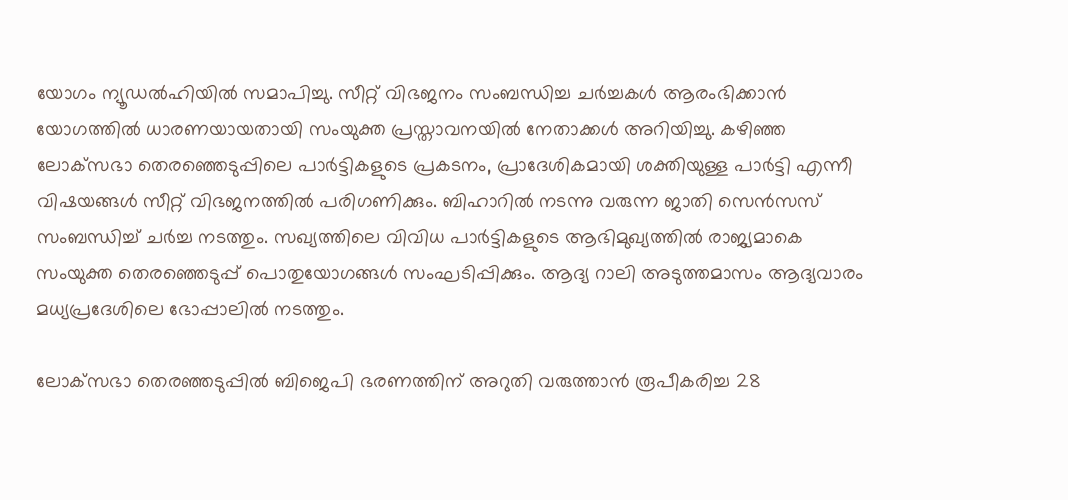യോഗം ന്യൂഡല്‍ഹിയില്‍ സമാപിച്ചു. സീറ്റ് വിഭജനം സംബന്ധിച്ച ചര്‍ച്ചകള്‍ ആരംഭിക്കാന്‍ യോഗത്തില്‍ ധാരണയായതായി സംയുക്ത പ്രസ്താവനയില്‍ നേതാക്കള്‍ അറിയിച്ചു. കഴിഞ്ഞ ലോക്‌സഭാ തെരഞ്ഞെടുപ്പിലെ പാര്‍ട്ടികളുടെ പ്രകടനം, പ്രാദേശികമായി ശക്തിയുള്ള പാര്‍ട്ടി എന്നീ വിഷയങ്ങള്‍ സീറ്റ് വിഭജനത്തില്‍ പരിഗണിക്കും. ബിഹാറില്‍ നടന്നു വരുന്ന ജാതി സെന്‍സസ് സംബന്ധിച്ച് ചര്‍ച്ച നടത്തും. സഖ്യത്തിലെ വിവിധ പാര്‍ട്ടികളുടെ ആഭിമുഖ്യത്തില്‍ രാജ്യമാകെ സംയുക്ത ‍തെരഞ്ഞെടുപ്പ് പൊതുയോഗങ്ങള്‍ സംഘടിപ്പിക്കും. ആദ്യ റാലി അടുത്തമാസം ആദ്യവാരം മധ്യപ്രദേശിലെ ഭോപ്പാലില്‍ നടത്തും.

ലോക്‌സഭാ തെരഞ്ഞടുപ്പില്‍ ബിജെപി ഭരണത്തിന് അറുതി വരുത്താന്‍ രൂപീകരിച്ച 28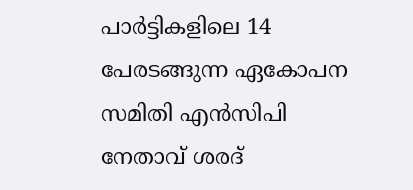പാര്‍ട്ടികളിലെ 14 പേരടങ്ങുന്ന ഏകോപന സമിതി എന്‍സിപി നേതാവ് ശരദ്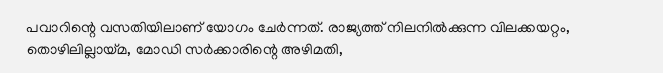പവാറിന്റെ വസതിയിലാണ് യോഗം ചേര്‍ന്നത്. രാജ്യത്ത് നിലനില്‍ക്കുന്ന വിലക്കയറ്റം, തൊഴിലില്ലായ്മ, മോഡി സര്‍ക്കാരിന്റെ അഴിമതി,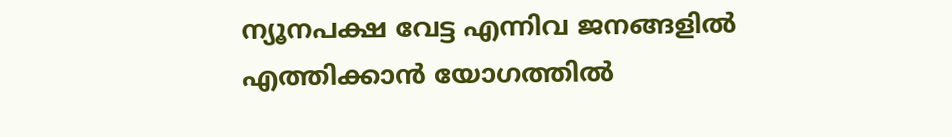ന്യൂനപക്ഷ വേട്ട എന്നിവ ജനങ്ങളില്‍ എത്തിക്കാന്‍ യോഗത്തില്‍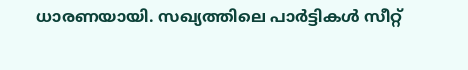ധാരണയായി. സഖ്യത്തിലെ പാര്‍ട്ടികള്‍ സീറ്റ്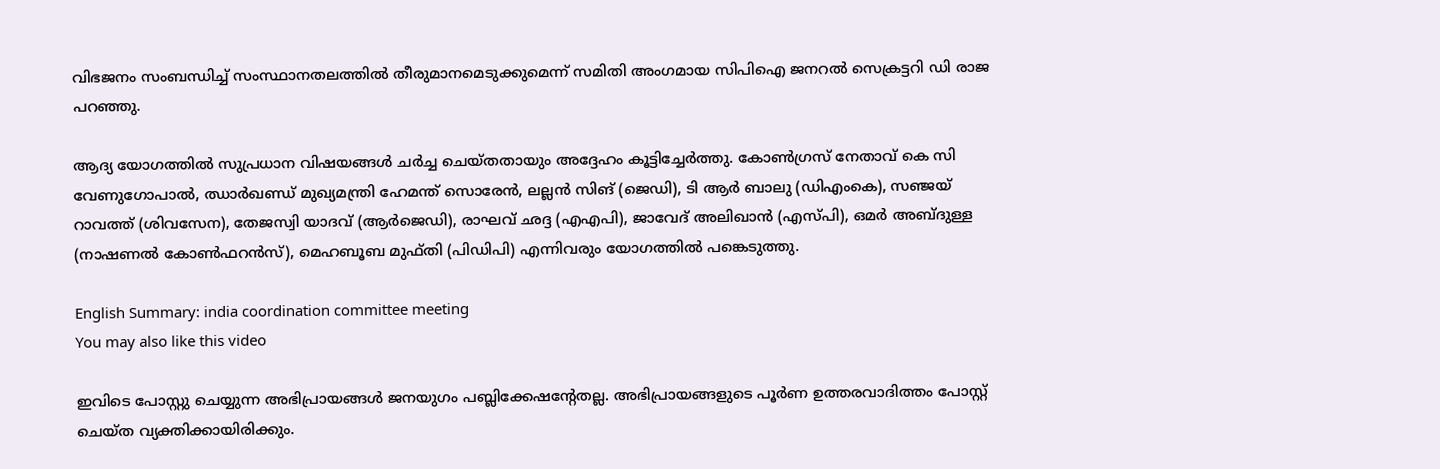വിഭജനം സംബന്ധിച്ച് സംസ്ഥാനതലത്തില്‍ തീരുമാനമെടുക്കുമെന്ന് സമിതി അംഗമായ സിപിഐ ജനറല്‍ സെക്രട്ടറി ഡി രാജ പറഞ്ഞു.

ആദ്യ യോഗത്തില്‍ സുപ്രധാന വിഷയങ്ങള്‍ ചര്‍ച്ച ചെയ്തതായും അദ്ദേഹം കൂട്ടിച്ചേര്‍ത്തു. കോണ്‍ഗ്രസ് നേതാവ് കെ സി വേണുഗോപാല്‍, ഝാര്‍ഖണ്ഡ് മുഖ്യമന്ത്രി ഹേമന്ത് സൊരേന്‍, ലല്ലന്‍ സിങ് (ജെഡി), ടി ആര്‍ ബാലു (ഡിഎംകെ), സഞ്ജയ് റാവത്ത് (ശിവസേന), തേജസ്വി യാദവ് (ആര്‍ജെഡി), രാഘവ് ഛദ്ദ (എഎപി), ജാവേദ് അലിഖാന്‍ (എസ്‌പി), ഒമര്‍ അബ്ദുള്ള (നാഷണല്‍ കോണ്‍ഫറന്‍സ്), മെഹബൂബ മുഫ്തി (പിഡിപി) എന്നിവരും യോഗത്തില്‍ പങ്കെടുത്തു.

English Summary: india coordination committee meeting
You may also like this video

ഇവിടെ പോസ്റ്റു ചെയ്യുന്ന അഭിപ്രായങ്ങള്‍ ജനയുഗം പബ്ലിക്കേഷന്റേതല്ല. അഭിപ്രായങ്ങളുടെ പൂര്‍ണ ഉത്തരവാദിത്തം പോസ്റ്റ് ചെയ്ത വ്യക്തിക്കായിരിക്കും.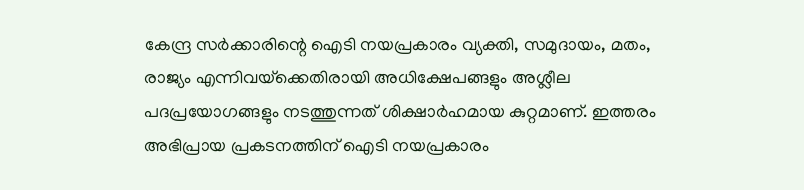കേന്ദ്ര സര്‍ക്കാരിന്റെ ഐടി നയപ്രകാരം വ്യക്തി, സമുദായം, മതം, രാജ്യം എന്നിവയ്‌ക്കെതിരായി അധിക്ഷേപങ്ങളും അശ്ലീല പദപ്രയോഗങ്ങളും നടത്തുന്നത് ശിക്ഷാര്‍ഹമായ കുറ്റമാണ്. ഇത്തരം അഭിപ്രായ പ്രകടനത്തിന് ഐടി നയപ്രകാരം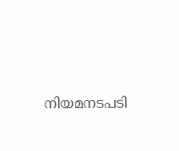നിയമനടപടി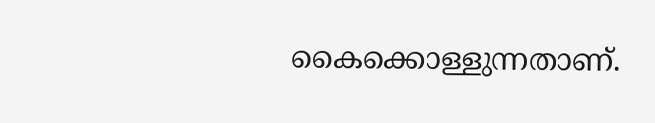കൈക്കൊള്ളുന്നതാണ്.